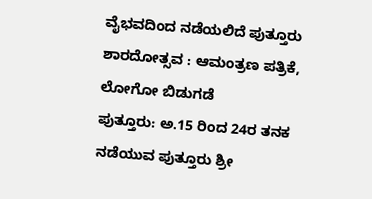ವೈಭವದಿಂದ ನಡೆಯಲಿದೆ ಪುತ್ತೂರು ಶಾರದೋತ್ಸವ : ಆಮಂತ್ರಣ ಪತ್ರಿಕೆ, ಲೋಗೋ ಬಿಡುಗಡೆ
ಪುತ್ತೂರು: ಅ.15 ರಿಂದ 24ರ ತನಕ ನಡೆಯುವ ಪುತ್ತೂರು ಶ್ರೀ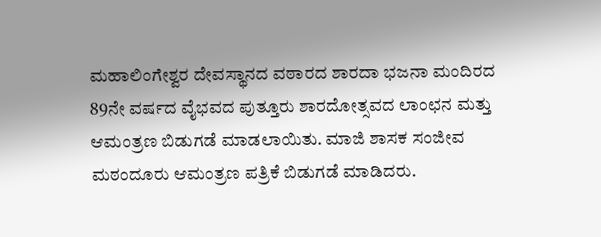ಮಹಾಲಿಂಗೇಶ್ವರ ದೇವಸ್ಥಾನದ ವಠಾರದ ಶಾರದಾ ಭಜನಾ ಮಂದಿರದ 89ನೇ ವರ್ಷದ ವೈಭವದ ಪುತ್ತೂರು ಶಾರದೋತ್ಸವದ ಲಾಂಛನ ಮತ್ತು ಆಮಂತ್ರಣ ಬಿಡುಗಡೆ ಮಾಡಲಾಯಿತು. ಮಾಜಿ ಶಾಸಕ ಸಂಜೀವ ಮಠಂದೂರು ಆಮಂತ್ರಣ ಪತ್ರಿಕೆ ಬಿಡುಗಡೆ ಮಾಡಿದರು.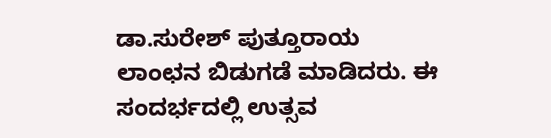ಡಾ.ಸುರೇಶ್ ಪುತ್ತೂರಾಯ ಲಾಂಛನ ಬಿಡುಗಡೆ ಮಾಡಿದರು. ಈ ಸಂದರ್ಭದಲ್ಲಿ ಉತ್ಸವ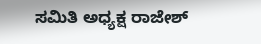ಸಮಿತಿ ಅಧ್ಯಕ್ಷ ರಾಜೇಶ್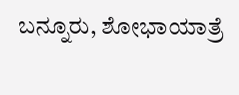ಬನ್ನೂರು, ಶೋಭಾಯಾತ್ರೆ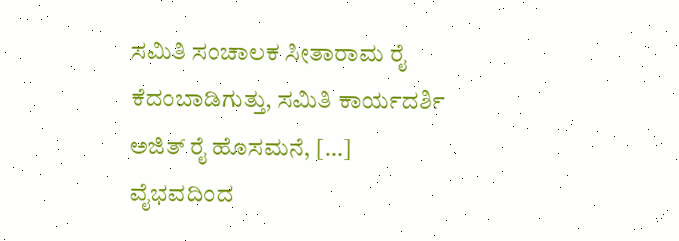ಸಮಿತಿ ಸಂಚಾಲಕ ಸೀತಾರಾಮ ರೈ ಕೆದಂಬಾಡಿಗುತ್ತು, ಸಮಿತಿ ಕಾರ್ಯದರ್ಶಿ ಅಜಿತ್ ರೈ ಹೊಸಮನೆ, […]
ವೈಭವದಿಂದ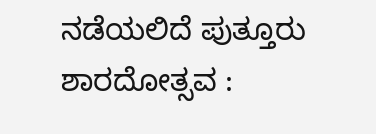ನಡೆಯಲಿದೆ ಪುತ್ತೂರು ಶಾರದೋತ್ಸವ :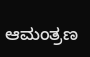ಆಮಂತ್ರಣ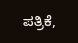ಪತ್ರಿಕೆ,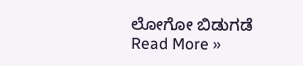ಲೋಗೋ ಬಿಡುಗಡೆ Read More »